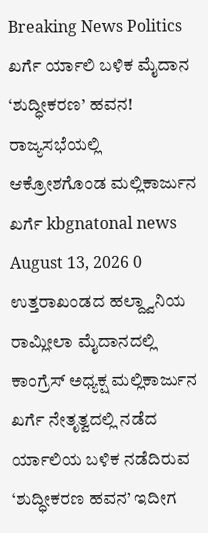Breaking News Politics ಖರ್ಗೆ ರ್ಯಾಲಿ ಬಳಿಕ ಮೈದಾನ ‘ಶುದ್ಧೀಕರಣ’ ಹವನ! ರಾಜ್ಯಸಭೆಯಲ್ಲಿ ಆಕ್ರೋಶಗೊಂಡ ಮಲ್ಲಿಕಾರ್ಜುನ ಖರ್ಗೆ kbgnatonal news August 13, 2026 0 ಉತ್ತರಾಖಂಡದ ಹಲ್ದ್ವಾನಿಯ ರಾಮ್ಲೀಲಾ ಮೈದಾನದಲ್ಲಿ ಕಾಂಗ್ರೆಸ್ ಅಧ್ಯಕ್ಷ ಮಲ್ಲಿಕಾರ್ಜುನ ಖರ್ಗೆ ನೇತೃತ್ವದಲ್ಲಿ ನಡೆದ ರ್ಯಾಲಿಯ ಬಳಿಕ ನಡೆದಿರುವ ‘ಶುದ್ಧೀಕರಣ ಹವನ’ ಇದೀಗ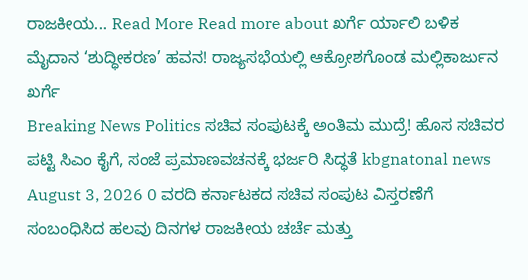ರಾಜಕೀಯ... Read More Read more about ಖರ್ಗೆ ರ್ಯಾಲಿ ಬಳಿಕ ಮೈದಾನ ‘ಶುದ್ಧೀಕರಣ’ ಹವನ! ರಾಜ್ಯಸಭೆಯಲ್ಲಿ ಆಕ್ರೋಶಗೊಂಡ ಮಲ್ಲಿಕಾರ್ಜುನ ಖರ್ಗೆ
Breaking News Politics ಸಚಿವ ಸಂಪುಟಕ್ಕೆ ಅಂತಿಮ ಮುದ್ರೆ! ಹೊಸ ಸಚಿವರ ಪಟ್ಟಿ ಸಿಎಂ ಕೈಗೆ, ಸಂಜೆ ಪ್ರಮಾಣವಚನಕ್ಕೆ ಭರ್ಜರಿ ಸಿದ್ಧತೆ kbgnatonal news August 3, 2026 0 ವರದಿ ಕರ್ನಾಟಕದ ಸಚಿವ ಸಂಪುಟ ವಿಸ್ತರಣೆಗೆ ಸಂಬಂಧಿಸಿದ ಹಲವು ದಿನಗಳ ರಾಜಕೀಯ ಚರ್ಚೆ ಮತ್ತು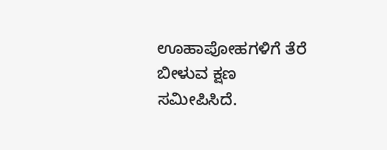ಊಹಾಪೋಹಗಳಿಗೆ ತೆರೆ ಬೀಳುವ ಕ್ಷಣ ಸಮೀಪಿಸಿದೆ.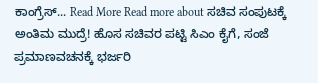ಕಾಂಗ್ರೆಸ್... Read More Read more about ಸಚಿವ ಸಂಪುಟಕ್ಕೆ ಅಂತಿಮ ಮುದ್ರೆ! ಹೊಸ ಸಚಿವರ ಪಟ್ಟಿ ಸಿಎಂ ಕೈಗೆ, ಸಂಜೆ ಪ್ರಮಾಣವಚನಕ್ಕೆ ಭರ್ಜರಿ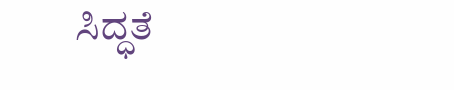ಸಿದ್ಧತೆ